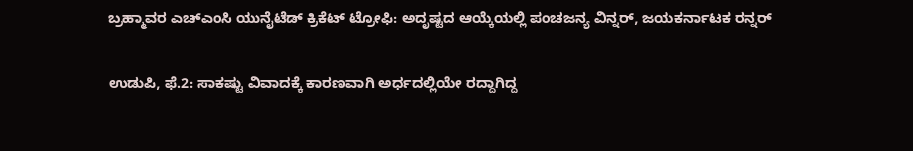ಬ್ರಹ್ಮಾವರ ಎಚ್ಎಂಸಿ ಯುನೈಟೆಡ್ ಕ್ರಿಕೆಟ್ ಟ್ರೋಫಿ: ಅದೃಷ್ಟದ ಆಯ್ಕೆಯಲ್ಲಿ ಪಂಚಜನ್ಯ ವಿನ್ನರ್, ಜಯಕರ್ನಾಟಕ ರನ್ನರ್

ಉಡುಪಿ, ಫೆ.2: ಸಾಕಷ್ಟು ವಿವಾದಕ್ಕೆ ಕಾರಣವಾಗಿ ಅರ್ಧದಲ್ಲಿಯೇ ರದ್ದಾಗಿದ್ದ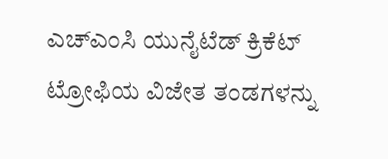ಎಚ್ಎಂಸಿ ಯುನೈಟೆಡ್ ಕ್ರಿಕೆಟ್ ಟ್ರೋಫಿಯ ವಿಜೇತ ತಂಡಗಳನ್ನು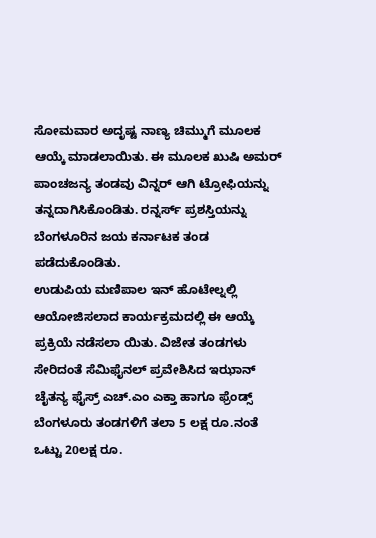ಸೋಮವಾರ ಅದೃಷ್ಟ ನಾಣ್ಯ ಚಿಮ್ಮುಗೆ ಮೂಲಕ ಆಯ್ಕೆ ಮಾಡಲಾಯಿತು. ಈ ಮೂಲಕ ಖುಷಿ ಅಮರ್ ಪಾಂಚಜನ್ಯ ತಂಡವು ವಿನ್ನರ್ ಆಗಿ ಟ್ರೋಫಿಯನ್ನು ತನ್ನದಾಗಿಸಿಕೊಂಡಿತು. ರನ್ನರ್ಸ್ ಪ್ರಶಸ್ತಿಯನ್ನು ಬೆಂಗಳೂರಿನ ಜಯ ಕರ್ನಾಟಕ ತಂಡ ಪಡೆದುಕೊಂಡಿತು.
ಉಡುಪಿಯ ಮಣಿಪಾಲ ಇನ್ ಹೊಟೇಲ್ನಲ್ಲಿ ಆಯೋಜಿಸಲಾದ ಕಾರ್ಯಕ್ರಮದಲ್ಲಿ ಈ ಆಯ್ಕೆ ಪ್ರಕ್ರಿಯೆ ನಡೆಸಲಾ ಯಿತು. ವಿಜೇತ ತಂಡಗಳು ಸೇರಿದಂತೆ ಸೆಮಿಫೈನಲ್ ಪ್ರವೇಶಿಸಿದ ಇಝಾನ್ ಚೈತನ್ಯ ಫೈಸ್ರ್ ಎಚ್.ಎಂ ಎಕ್ತಾ ಹಾಗೂ ಫ್ರೆಂಡ್ಸ್ ಬೆಂಗಳೂರು ತಂಡಗಳಿಗೆ ತಲಾ 5 ಲಕ್ಷ ರೂ.ನಂತೆ ಒಟ್ಟು 20ಲಕ್ಷ ರೂ.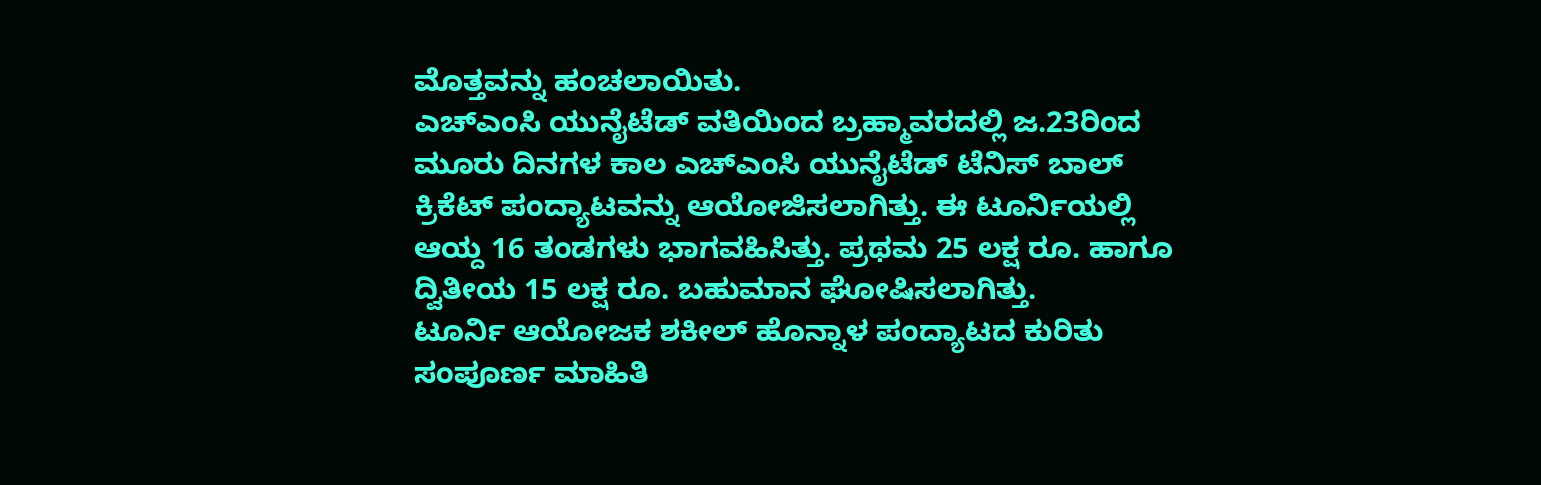ಮೊತ್ತವನ್ನು ಹಂಚಲಾಯಿತು.
ಎಚ್ಎಂಸಿ ಯುನೈಟೆಡ್ ವತಿಯಿಂದ ಬ್ರಹ್ಮಾವರದಲ್ಲಿ ಜ.23ರಿಂದ ಮೂರು ದಿನಗಳ ಕಾಲ ಎಚ್ಎಂಸಿ ಯುನೈಟೆಡ್ ಟೆನಿಸ್ ಬಾಲ್ ಕ್ರಿಕೆಟ್ ಪಂದ್ಯಾಟವನ್ನು ಆಯೋಜಿಸಲಾಗಿತ್ತು. ಈ ಟೂರ್ನಿಯಲ್ಲಿ ಆಯ್ದ 16 ತಂಡಗಳು ಭಾಗವಹಿಸಿತ್ತು. ಪ್ರಥಮ 25 ಲಕ್ಷ ರೂ. ಹಾಗೂ ದ್ವಿತೀಯ 15 ಲಕ್ಷ ರೂ. ಬಹುಮಾನ ಘೋಷಿಸಲಾಗಿತ್ತು.
ಟೂರ್ನಿ ಆಯೋಜಕ ಶಕೀಲ್ ಹೊನ್ನಾಳ ಪಂದ್ಯಾಟದ ಕುರಿತು ಸಂಪೂರ್ಣ ಮಾಹಿತಿ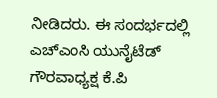ನೀಡಿದರು. ಈ ಸಂದರ್ಭದಲ್ಲಿ ಎಚ್ಎಂಸಿ ಯುನೈಟೆಡ್ ಗೌರವಾಧ್ಯಕ್ಷ ಕೆ.ಪಿ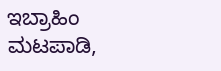ಇಬ್ರಾಹಿಂ ಮಟಪಾಡಿ,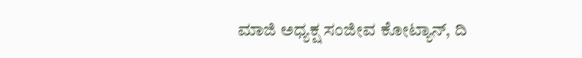ಮಾಜಿ ಅಧ್ಯಕ್ಷ ಸಂಜೀವ ಕೋಟ್ಯಾನ್, ದಿ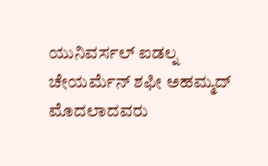ಯುನಿವರ್ಸಲ್ ಐಡಲ್ನ ಚೇಯರ್ಮೆನ್ ಶಫೀ ಅಹಮ್ಮದ್ ಮೊದಲಾದವರು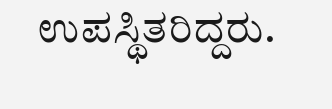ಉಪಸ್ಥಿತರಿದ್ದರು.